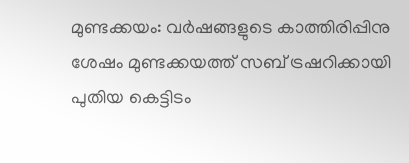മുണ്ടക്കയം: വർഷങ്ങളുടെ കാത്തിരിപ്പിനു ശേഷം മുണ്ടക്കയത്ത് സബ് ട്രഷറിക്കായി പുതിയ കെട്ടിടം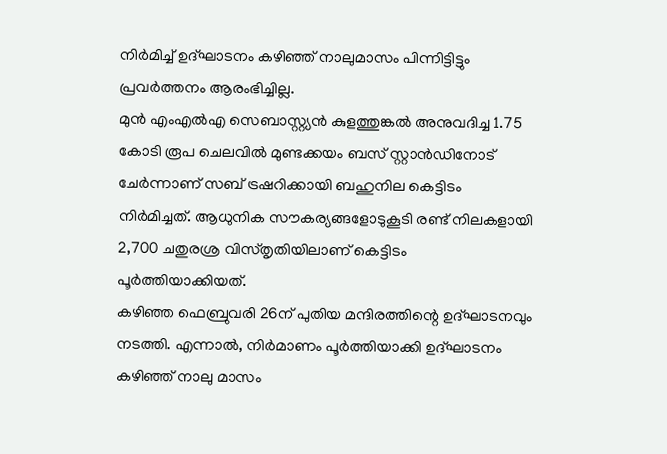നിർമിച്ച് ഉദ്ഘാടനം കഴിഞ്ഞ് നാലുമാസം പിന്നിട്ടിട്ടും പ്രവർത്തനം ആരംഭിച്ചില്ല.
മുൻ എംഎൽഎ സെബാസ്റ്റ്യൻ കുളത്തുങ്കൽ അനുവദിച്ച 1.75 കോടി രൂപ ചെലവിൽ മുണ്ടക്കയം ബസ് സ്റ്റാൻഡിനോട് ചേർന്നാണ് സബ് ട്രഷറിക്കായി ബഹുനില കെട്ടിടം നിർമിച്ചത്. ആധുനിക സൗകര്യങ്ങളോടുകൂടി രണ്ട് നിലകളായി 2,700 ചതുരശ്ര വിസ്തൃതിയിലാണ് കെട്ടിടം പൂർത്തിയാക്കിയത്.
കഴിഞ്ഞ ഫെബ്രുവരി 26ന് പുതിയ മന്ദിരത്തിന്റെ ഉദ്ഘാടനവും നടത്തി. എന്നാൽ, നിർമാണം പൂർത്തിയാക്കി ഉദ്ഘാടനം കഴിഞ്ഞ് നാലു മാസം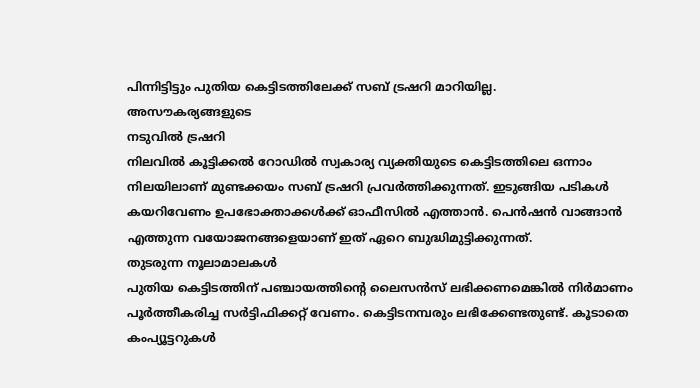പിന്നിട്ടിട്ടും പുതിയ കെട്ടിടത്തിലേക്ക് സബ് ട്രഷറി മാറിയില്ല.
അസൗകര്യങ്ങളുടെ
നടുവിൽ ട്രഷറി
നിലവിൽ കൂട്ടിക്കൽ റോഡിൽ സ്വകാര്യ വ്യക്തിയുടെ കെട്ടിടത്തിലെ ഒന്നാം നിലയിലാണ് മുണ്ടക്കയം സബ് ട്രഷറി പ്രവർത്തിക്കുന്നത്. ഇടുങ്ങിയ പടികൾ കയറിവേണം ഉപഭോക്താക്കൾക്ക് ഓഫീസിൽ എത്താൻ. പെൻഷൻ വാങ്ങാൻ എത്തുന്ന വയോജനങ്ങളെയാണ് ഇത് ഏറെ ബുദ്ധിമുട്ടിക്കുന്നത്.
തുടരുന്ന നൂലാമാലകൾ
പുതിയ കെട്ടിടത്തിന് പഞ്ചായത്തിന്റെ ലൈസൻസ് ലഭിക്കണമെങ്കിൽ നിർമാണം പൂർത്തീകരിച്ച സർട്ടിഫിക്കറ്റ് വേണം. കെട്ടിടനമ്പരും ലഭിക്കേണ്ടതുണ്ട്. കൂടാതെ കംപ്യൂട്ടറുകൾ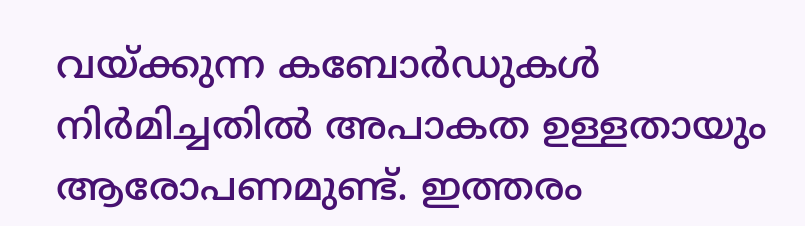വയ്ക്കുന്ന കബോർഡുകൾ നിർമിച്ചതിൽ അപാകത ഉള്ളതായും ആരോപണമുണ്ട്. ഇത്തരം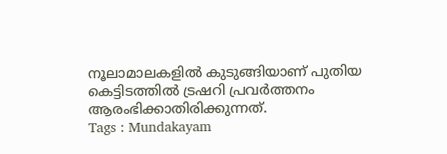നൂലാമാലകളിൽ കുടുങ്ങിയാണ് പുതിയ കെട്ടിടത്തിൽ ട്രഷറി പ്രവർത്തനം ആരംഭിക്കാതിരിക്കുന്നത്.
Tags : Mundakayam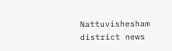Nattuvishesham district news